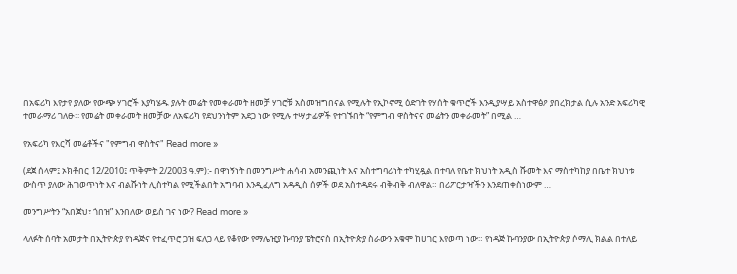በአፍሪካ እየታየ ያለው የውጭ ሃገሮች እያካሄዱ ያሉት መሬት የመቀራመት ዘመቻ ሃገሮቹ አስመዝግበናል የሚሉት የኢኮኖሚ ዕድገት የሃሰት ቁጥሮች እንዲያሣይ አስተዋፅዖ ያበረክታል ሲሉ አንድ አፍሪካዊ ተመራማሪ ገለፁ፡፡ የመሬት መቀራመት ዘመቻው ለአፍሪካ የደህንነትም አደጋ ነው የሚሉ ተሣታፊዎች የተገኙበት “የምግብ ዋስትናና መሬትን መቀራመት” በሚል …

የአፍሪካ የእርሻ መሬቶችና "የምግብ ዋስትና" Read more »

(ደጀ ሰላም፤ ኦክቶበር 12/2010፤ ጥቅምት 2/2003 ዓ.ም):- በዋነኝነት በመንግሥት ሐሳብ አመንጪነት እና አስተግባሪነት ተካሂዷል በተባለ የቤተ ክህነት አዲስ ሹመት እና ማስተካከያ በቤተ ክህነቱ ውስጥ ያለው ሕገወጥነት እና ብልሹነት ሊስተካል የሚችልበት አግባብ እንዲፈለግ አዳዲስ ሰዎች ወደ አስተዳደሩ ብቅብቅ ብለዋል። በሪፖርታዣችን እንደጠቀስነውም …

መንግሥትን “አበጀህ፣ ጎበዝ” እንበለው ወይስ ገና ነው? Read more »

ላለፉት ሰባት አመታት በኢትዮጵያ የነዳጅና የተፈጥሮ ጋዝ ፍለጋ ላይ የቆየው የማሌዢያ ኩባንያ ፔትሮናስ በኢትዮጵያ ስራውን አቁሞ ከሀገር እየወጣ ነው። የነዳጅ ኩባንያው በኢትዮጵያ ሶማሊ ክልል በተለይ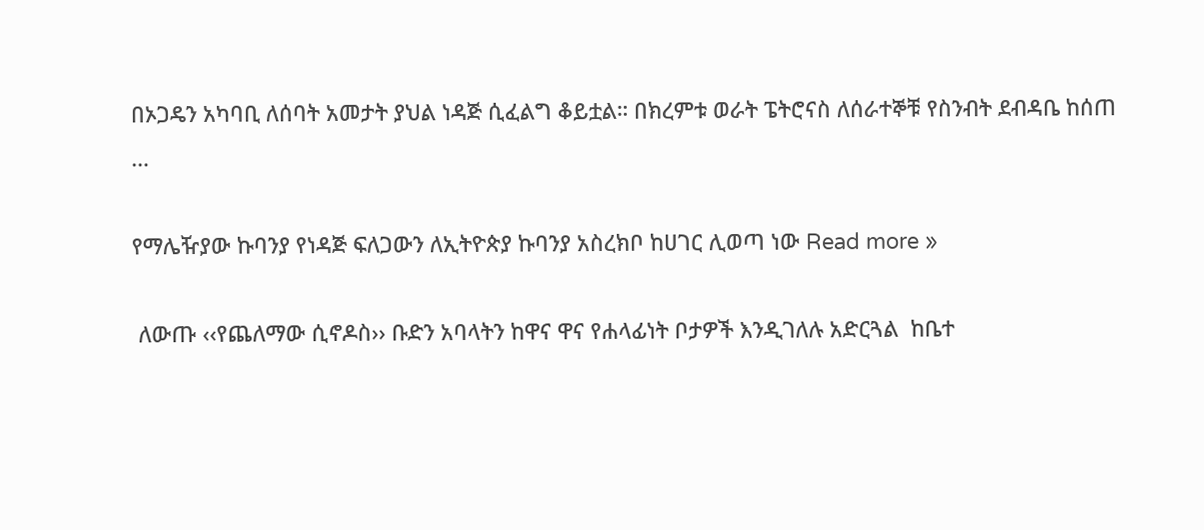በኦጋዴን አካባቢ ለሰባት አመታት ያህል ነዳጅ ሲፈልግ ቆይቷል። በክረምቱ ወራት ፔትሮናስ ለሰራተኞቹ የስንብት ደብዳቤ ከሰጠ …

የማሌዥያው ኩባንያ የነዳጅ ፍለጋውን ለኢትዮጵያ ኩባንያ አስረክቦ ከሀገር ሊወጣ ነው Read more »

 ለውጡ ‹‹የጨለማው ሲኖዶስ›› ቡድን አባላትን ከዋና ዋና የሐላፊነት ቦታዎች እንዲገለሉ አድርጓል  ከቤተ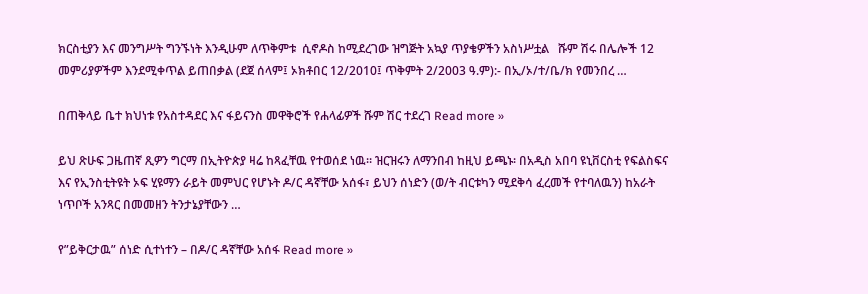ክርስቲያን እና መንግሥት ግንኙነት እንዲሁም ለጥቅምቱ  ሲኖዶስ ከሚደረገው ዝግጅት አኳያ ጥያቄዎችን አስነሥቷል   ሹም ሽሩ በሌሎች 12 መምሪያዎችም እንደሚቀጥል ይጠበቃል (ደጀ ሰላም፤ ኦክቶበር 12/2010፤ ጥቅምት 2/2003 ዓ.ም):- በኢ/ኦ/ተ/ቤ/ክ የመንበረ …

በጠቅላይ ቤተ ክህነቱ የአስተዳደር እና ፋይናንስ መዋቅሮች የሐላፊዎች ሹም ሽር ተደረገ Read more »

ይህ ጽሁፍ ጋዜጠኛ ጺዎን ግርማ በኢትዮጵያ ዛሬ ከጻፈቸዉ የተወሰደ ነዉ። ዝርዝሩን ለማንበብ ከዚህ ይጫኑ፡ በአዲስ አበባ ዩኒቨርስቲ የፍልስፍና እና የኢንስቲትዩት ኦፍ ሂዩማን ራይት መምህር የሆኑት ዶ/ር ዳኛቸው አሰፋ፣ ይህን ሰነድን (ወ/ት ብርቱካን ሚደቅሳ ፈረመች የተባለዉን) ከአራት ነጥቦች አንጻር በመመዘን ትንታኔያቸውን …

የ”ይቅርታዉ” ሰነድ ሲተነተን – በዶ/ር ዳኛቸው አሰፋ Read more »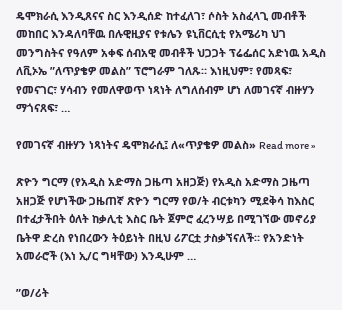ዴሞክራሲ እንዲጸናና ስር እንዲሰድ ከተፈለገ፣ ሶስት አስፈላጊ መብቶች መከበር እንዳለባቸዉ በሉዊዚያና የቱሌን ዩኒቨርሲቲ የአሜሪካ ህገ መንግስትና የዓለም አቀፍ ሰብአዊ መብቶች ህጋጋት ፕሬፌሰር አድነዉ አዲስ ለቪኦኤ ”ለጥያቄዎ መልስ” ፕሮግራም ገለጹ። እነዚህም፣ የመጻፍ፣ የመናገር፣ ሃሳብን የመለዋወጥ ነጻነት ለግለሰብም ሆነ ለመገናኛ ብዙሃን ማጎናጸፍ፣ …

የመገናኛ ብዙሃን ነጻነትና ዴሞክራሲ፤ ለ«ጥያቄዎ መልስ» Read more »

ጽዮን ግርማ (የአዲስ አድማስ ጋዜጣ አዘጋጅ) የአዲስ አድማስ ጋዜጣ አዘጋጅ የሆነችው ጋዜጠኛ ጽዮን ግርማ የወ/ት ብርቱካን ሚደቅሳ ከእስር በተፈታችበት ዕለት ከቃሊቲ እስር ቤት ጀምሮ ፈረንሣይ በሚገኘው መኖሪያ ቤትዋ ድረስ የነበረውን ትዕይነት በዚህ ሪፖርቷ ታስቃኘናለች። የአንድነት አመራሮች (እነ ኢ/ር ግዛቸው) እንዲሁም …

”ወ/ሪት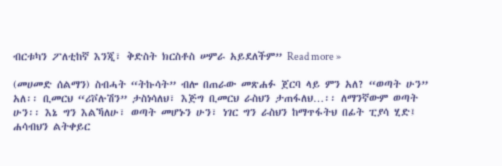ብርቱካን ፖለቲከኛ እንጂ፣ ቅድስት ክርስቶስ ሠምራ አይደለችም” Read more »

(መሀመድ ሰልማን) ስብሓት “ትኩሳት” ብሎ በጠራው መጽሐፉ ጀርባ ላይ ምን አለ? “ወጣት ሁን” አለ፡፡ ቢመርህ “ሪቮሉሽን” ታስነሳለህ፣ እጅግ ቢመርህ ራስህን ታጠፋለህ…፡፡ ለማንኛውም ወጣት ሁን፡፡ እኔ ግን እልኻለሁ፣ ወጣት መሆኑን ሁን፣ ነገር ግን ራስህን ከማጥፋትህ በፊት ፒያሳ ሂድ፤  ሐሳብህን ልትቀይር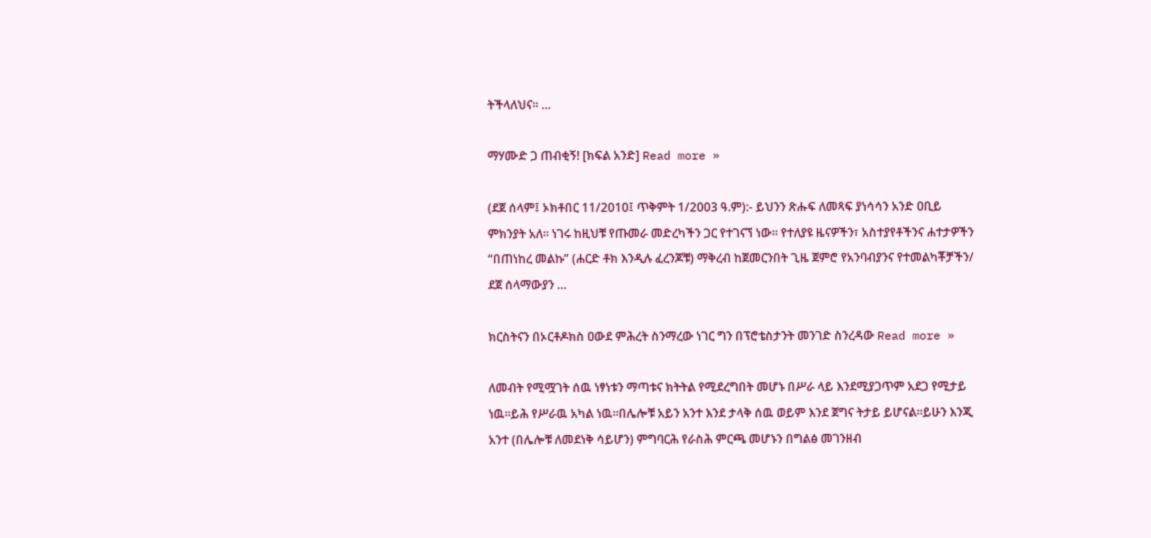ትችላለህና፡፡ …

ማሃሙድ ጋ ጠብቂኝ! [ክፍል አንድ] Read more »

(ደጀ ሰላም፤ ኦክቶበር 11/2010፤ ጥቅምት 1/2003 ዓ.ም):- ይህንን ጽሑፍ ለመጻፍ ያነሳሳን አንድ ዐቢይ ምክንያት አለ። ነገሩ ከዚህቹ የጡመራ መድረካችን ጋር የተገናኘ ነው። የተለያዩ ዜናዎችን፣ አስተያየቶችንና ሐተታዎችን “በጠነከረ መልኩ” (ሐርድ ቶክ እንዲሉ ፈረንጆቹ) ማቅረብ ከጀመርንበት ጊዜ ጀምሮ የአንባብያንና የተመልካቾቻችን/ ደጀ ሰላማውያን …

ክርስትናን በኦርቶዶክስ ዐውደ ምሕረት ስንማረው ነገር ግን በፕሮቴስታንት መንገድ ስንረዳው Read more »

ለመብት የሚሟገት ሰዉ ነፃነቱን ማጣቱና ክትትል የሚደረግበት መሆኑ በሥራ ላይ እንደሚያጋጥም አደጋ የሚታይ ነዉ።ይሕ የሥራዉ አካል ነዉ።በሌሎቹ አይን አንተ እንደ ታላቅ ሰዉ ወይም እንደ ጀግና ትታይ ይሆናል።ይሁን እንጂ አንተ (በሌሎቹ ለመደነቅ ሳይሆን) ምግባርሕ የራስሕ ምርጫ መሆኑን በግልፅ መገንዘብ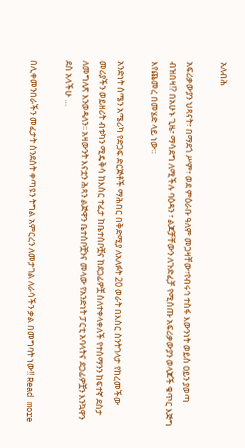አለብሕ

አፍሪቃውያን ህጻናት፣ በማደጎ ሥም፣ ወደ ምዕራቡ ዓለም መጋዛቸው፣የብሩኅ ተስፋ እውንነት ወይስ ዐይን ያወጣ ብዝበዛ!? በአሁኑ ጊዜ፣ ማሳደግ ለሚችሉ ባዕዳን ፣ ልጆቻቸውን ለጉድፈቻ የሚሰጡ አፍሪቃውያን ወላጆች ቁጥር እጅግ እየጨመረ በመሄድ ላይ ነው።

አንድነት ሰሜን አሜሪካ የድጋፍ ድርጅቶች ማሕበር በቅድሚያ ለአለፉት 20 ወራት በእስር ስንትገላታ የከረመችው መሪያችን ወይዘሪት ብቱካን ሚዴቅሳ ከእስር ተፈታ ከቤተሰቦቿና ከደጋፊዎቿ ስለተቀላቀለች የተሰማንን ከፍተኛ ደስታ ለመግለጽ እንወዳለን፡፡ አዛውንት እናቷን ሕጻን ልጅዋን ቤተሰቦቿንና መላው የአንድነት ፓርቲ አባላትና ደጋፊዎቿን እንኳዋን ደስ አላችሁ …

በሊቀመንበራችን መፈታት ስንደሰት ቀጣዩን ትግል አምርረን ለመታገል ለራሳችን ቃል በመግባት ነው!! Read more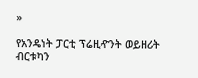»

የአንዴነት ፓርቲ ፕሬዚዯንት ወይዘሪት ብርቱካን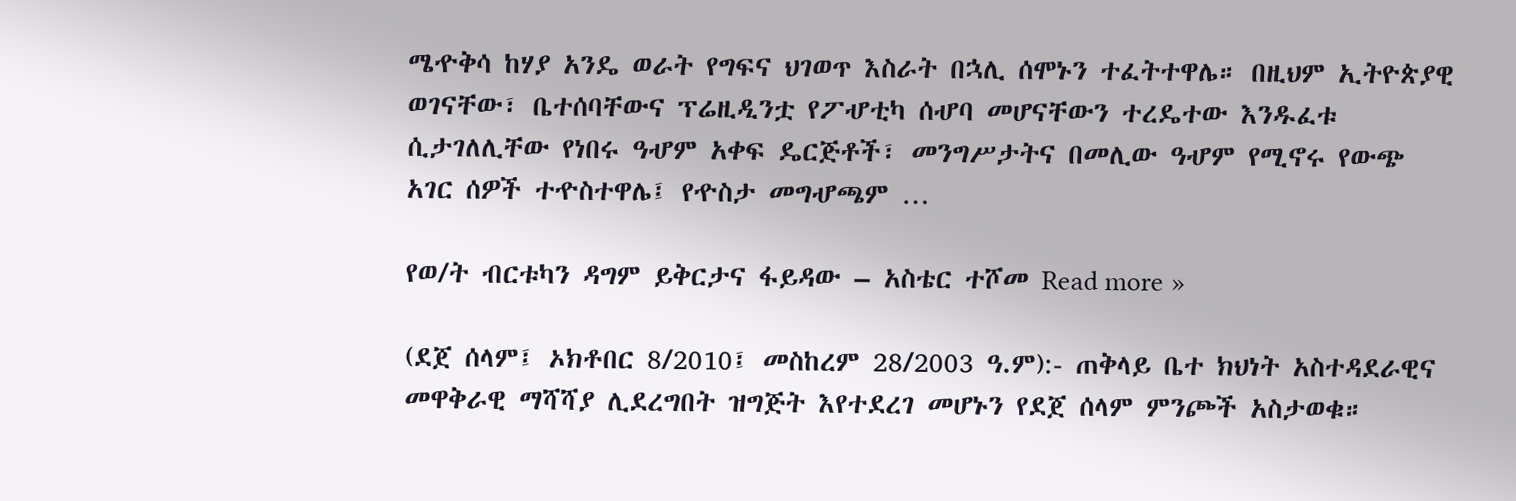ሜዯቅሳ ከሃያ አንዴ ወራት የግፍና ህገወጥ እስራት በኋሊ ሰሞኑን ተፈትተዋሌ። በዚህም ኢትዮጵያዊ ወገናቸው፣ ቤተሰባቸውና ፕሬዚዲንቷ የፖሇቲካ ሰሇባ መሆናቸውን ተረዴተው እንዱፈቱ ሲታገለሊቸው የነበሩ ዓሇም አቀፍ ዴርጅቶች፣ መንግሥታትና በመሊው ዓሇም የሚኖሩ የውጭ አገር ሰዎች ተዯስተዋሌ፤ የዯስታ መግሇጫም …

የወ/ት ብርቱካን ዳግም ይቅርታና ፋይዳው – አስቴር ተሾመ Read more »

(ደጀ ሰላም፤ ኦክቶበር 8/2010፤ መስከረም 28/2003 ዓ.ም):- ጠቅላይ ቤተ ክህነት አስተዳደራዊና መዋቅራዊ ማሻሻያ ሊደረግበት ዝግጅት እየተደረገ መሆኑን የደጀ ሰላም ምንጮች አስታወቁ።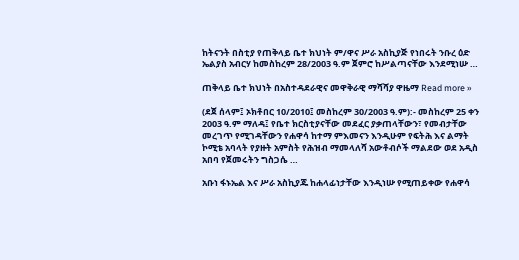ከትናንት በስቲያ የጠቅላይ ቤተ ክህነት ም/ዋና ሥራ አስኪያጅ የነበሩት ንቡረ ዕድ ኤልያስ አብርሃ ከመስከረም 28/2003 ዓ.ም ጀምሮ ከሥልጣናቸው እንደሚነሡ …

ጠቅላይ ቤተ ክህነት በአስተዳደራዊና መዋቅራዊ ማሻሻያ ዋዜማ Read more »

(ደጀ ሰላም፤ ኦክቶበር 10/2010፤ መስከረም 30/2003 ዓ.ም):- መስከረም 25 ቀን 2003 ዓ.ም ማለዳ፤ የቤተ ክርስቲያናቸው መደፈር ያቃጠላቸውን፣ የመብታቸው መረገጥ የሚገዳቸውን የሐዋሳ ከተማ ምእመናን እንዲሁም የፍትሕ እና ልማት ኮሚቴ አባላት የያዙት አምስት የሕዝብ ማመላለሻ አውቶብሶች ማልደው ወደ አዲስ አበባ የጀመሩትን ግስጋሴ …

አቡነ ፋኑኤል እና ሥራ አስኪያጁ ከሐላፊነታቸው እንዲነሡ የሚጠይቀው የሐዋሳ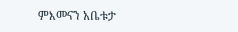ምእመናን አቤቱታ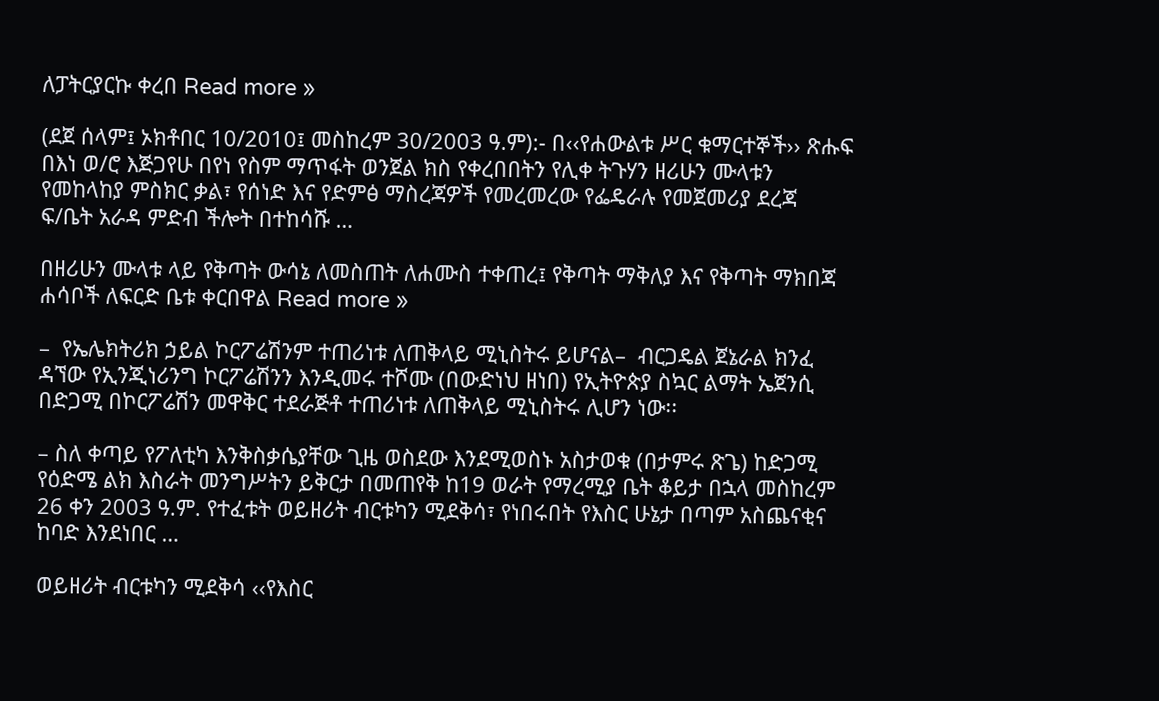ለፓትርያርኩ ቀረበ Read more »

(ደጀ ሰላም፤ ኦክቶበር 10/2010፤ መስከረም 30/2003 ዓ.ም):- በ‹‹የሐውልቱ ሥር ቁማርተኞች›› ጽሑፍ በእነ ወ/ሮ እጅጋየሁ በየነ የስም ማጥፋት ወንጀል ክስ የቀረበበትን የሊቀ ትጉሃን ዘሪሁን ሙላቱን የመከላከያ ምስክር ቃል፣ የሰነድ እና የድምፅ ማስረጃዎች የመረመረው የፌዴራሉ የመጀመሪያ ደረጃ ፍ/ቤት አራዳ ምድብ ችሎት በተከሳሹ …

በዘሪሁን ሙላቱ ላይ የቅጣት ውሳኔ ለመስጠት ለሐሙስ ተቀጠረ፤ የቅጣት ማቅለያ እና የቅጣት ማክበጃ ሐሳቦች ለፍርድ ቤቱ ቀርበዋል Read more »

–  የኤሌክትሪክ ኃይል ኮርፖሬሽንም ተጠሪነቱ ለጠቅላይ ሚኒስትሩ ይሆናል–  ብርጋዴል ጀኔራል ክንፈ ዳኘው የኢንጂነሪንግ ኮርፖሬሽንን እንዲመሩ ተሾሙ (በውድነህ ዘነበ) የኢትዮጵያ ስኳር ልማት ኤጀንሲ በድጋሚ በኮርፖሬሽን መዋቅር ተደራጅቶ ተጠሪነቱ ለጠቅላይ ሚኒስትሩ ሊሆን ነው፡፡

– ስለ ቀጣይ የፖለቲካ እንቅስቃሴያቸው ጊዜ ወስደው እንደሚወስኑ አስታወቁ (በታምሩ ጽጌ) ከድጋሚ የዕድሜ ልክ እስራት መንግሥትን ይቅርታ በመጠየቅ ከ19 ወራት የማረሚያ ቤት ቆይታ በኋላ መስከረም 26 ቀን 2003 ዓ.ም. የተፈቱት ወይዘሪት ብርቱካን ሚደቅሳ፣ የነበሩበት የእስር ሁኔታ በጣም አስጨናቂና ከባድ እንደነበር …

ወይዘሪት ብርቱካን ሚደቅሳ ‹‹የእስር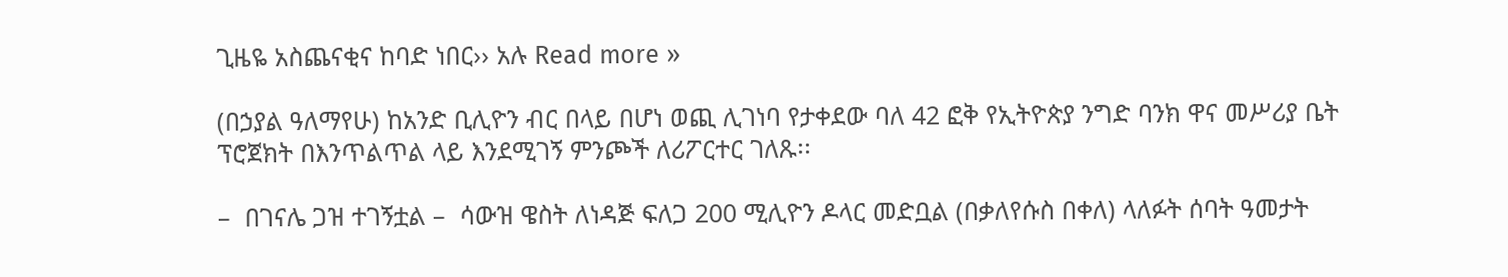ጊዜዬ አስጨናቂና ከባድ ነበር›› አሉ Read more »

(በኃያል ዓለማየሁ) ከአንድ ቢሊዮን ብር በላይ በሆነ ወጪ ሊገነባ የታቀደው ባለ 42 ፎቅ የኢትዮጵያ ንግድ ባንክ ዋና መሥሪያ ቤት ፕሮጀክት በእንጥልጥል ላይ እንደሚገኝ ምንጮች ለሪፖርተር ገለጹ፡፡

–  በገናሌ ጋዝ ተገኝቷል –  ሳውዝ ዌስት ለነዳጅ ፍለጋ 200 ሚሊዮን ዶላር መድቧል (በቃለየሱስ በቀለ) ላለፉት ሰባት ዓመታት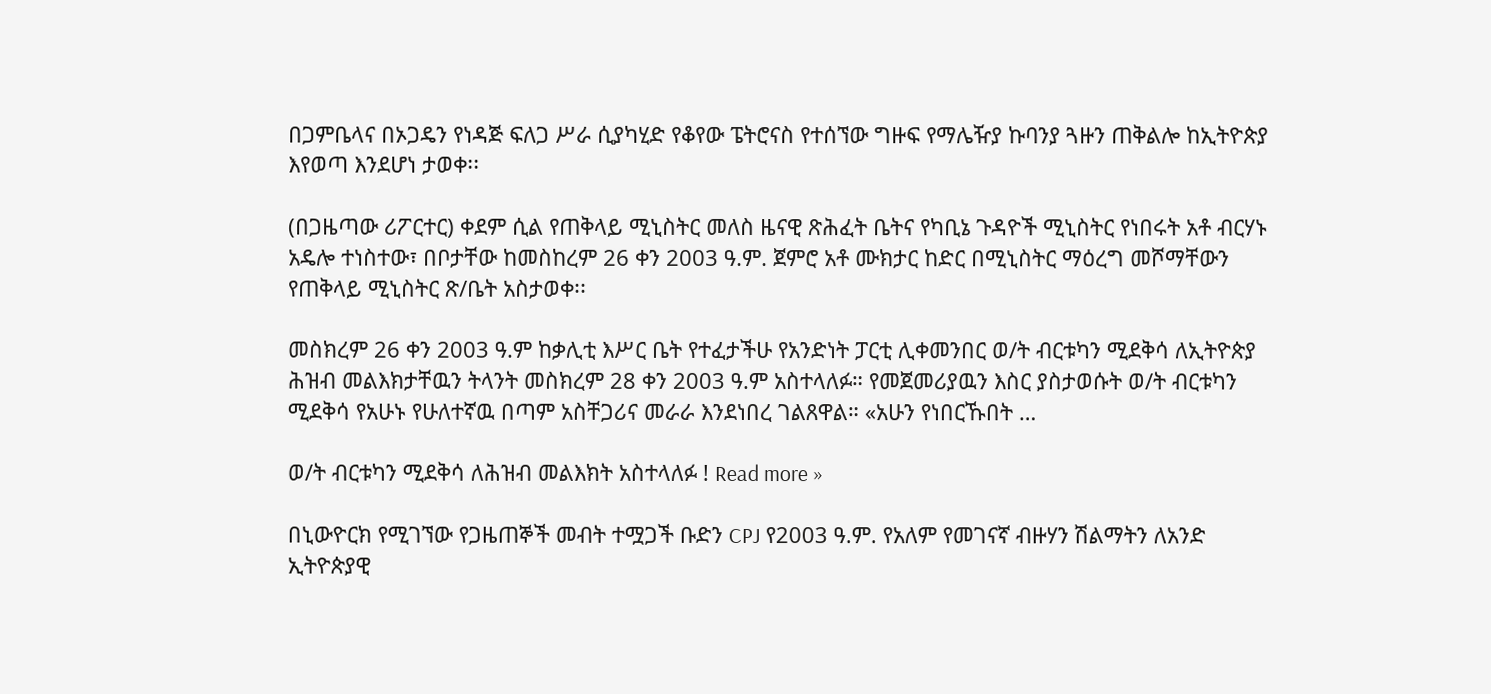በጋምቤላና በኦጋዴን የነዳጅ ፍለጋ ሥራ ሲያካሂድ የቆየው ፔትሮናስ የተሰኘው ግዙፍ የማሌዥያ ኩባንያ ጓዙን ጠቅልሎ ከኢትዮጵያ እየወጣ እንደሆነ ታወቀ፡፡

(በጋዜጣው ሪፖርተር) ቀደም ሲል የጠቅላይ ሚኒስትር መለስ ዜናዊ ጽሕፈት ቤትና የካቢኔ ጉዳዮች ሚኒስትር የነበሩት አቶ ብርሃኑ አዴሎ ተነስተው፣ በቦታቸው ከመስከረም 26 ቀን 2003 ዓ.ም. ጀምሮ አቶ ሙክታር ከድር በሚኒስትር ማዕረግ መሾማቸውን የጠቅላይ ሚኒስትር ጽ/ቤት አስታወቀ፡፡

መስክረም 26 ቀን 2003 ዓ.ም ከቃሊቲ እሥር ቤት የተፈታችሁ የአንድነት ፓርቲ ሊቀመንበር ወ/ት ብርቱካን ሚደቅሳ ለኢትዮጵያ ሕዝብ መልእክታቸዉን ትላንት መስክረም 28 ቀን 2003 ዓ.ም አስተላለፉ። የመጀመሪያዉን እስር ያስታወሱት ወ/ት ብርቱካን ሚደቅሳ የአሁኑ የሁለተኛዉ በጣም አስቸጋሪና መራራ እንደነበረ ገልጸዋል። «አሁን የነበርኹበት …

ወ/ት ብርቱካን ሚደቅሳ ለሕዝብ መልእክት አስተላለፉ ! Read more »

በኒውዮርክ የሚገኘው የጋዜጠኞች መብት ተሟጋች ቡድን CPJ የ2003 ዓ.ም. የአለም የመገናኛ ብዙሃን ሽልማትን ለአንድ ኢትዮጵያዊ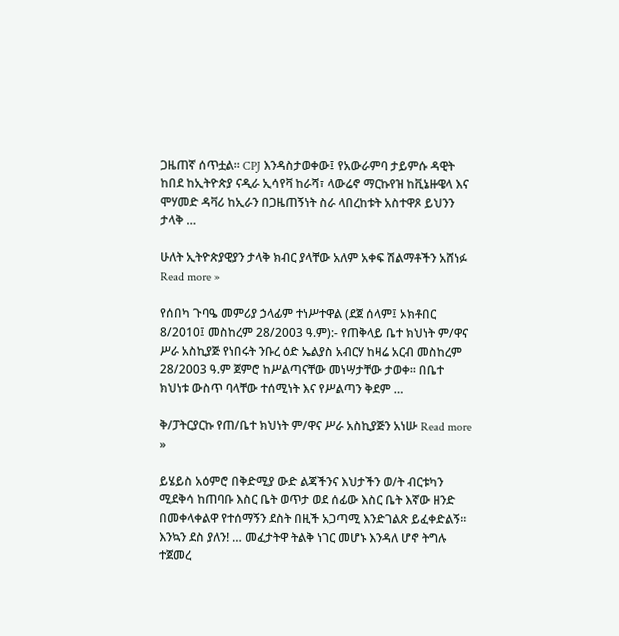ጋዜጠኛ ሰጥቷል። CPJ እንዳስታወቀው፤ የአውራምባ ታይምሱ ዳዊት ከበደ ከኢትዮጵያ ናዲራ ኢሳየቫ ከራሻ፣ ላውሬኖ ማርኩየዝ ከቪኔዙዌላ እና ሞሃመድ ዳቫሪ ከኢራን በጋዜጠኝነት ስራ ላበረከቱት አስተዋጾ ይህንን ታላቅ …

ሁለት ኢትዮጵያዊያን ታላቅ ክብር ያላቸው አለም አቀፍ ሽልማቶችን አሸነፉ Read more »

የሰበካ ጉባዔ መምሪያ ኃላፊም ተነሥተዋል (ደጀ ሰላም፤ ኦክቶበር 8/2010፤ መስከረም 28/2003 ዓ.ም):- የጠቅላይ ቤተ ክህነት ም/ዋና ሥራ አስኪያጅ የነበሩት ንቡረ ዕድ ኤልያስ አብርሃ ከዛሬ አርብ መስከረም 28/2003 ዓ.ም ጀምሮ ከሥልጣናቸው መነሣታቸው ታወቀ። በቤተ ክህነቱ ውስጥ ባላቸው ተሰሚነት እና የሥልጣን ቅደም …

ቅ/ፓትርያርኩ የጠ/ቤተ ክህነት ም/ዋና ሥራ አስኪያጅን አነሡ Read more »

ይሄይስ አዕምሮ በቅድሚያ ውድ ልጃችንና እህታችን ወ/ት ብርቱካን ሚደቅሳ ከጠባቡ እስር ቤት ወጥታ ወደ ሰፊው እስር ቤት እኛው ዘንድ በመቀላቀልዋ የተሰማኝን ደስት በዚች አጋጣሚ እንድገልጽ ይፈቀድልኝ። እንኳን ደስ ያለን! … መፈታትዋ ትልቅ ነገር መሆኑ እንዳለ ሆኖ ትግሉ ተጀመረ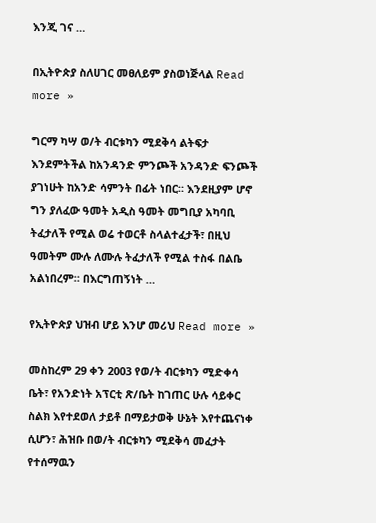እንጂ ገና …

በኢትዮጵያ ስለሀገር መፀለይም ያስወነጅላል Read more »

ግርማ ካሣ ወ/ት ብርቱካን ሚደቅሳ ልትፍታ እንደምትችል ከአንዳንድ ምንጮች አንዳንድ ፍንጮች ያገነሁት ከአንድ ሳምንት በፊት ነበር። እንደዚያም ሆኖ ግን ያለፈው ዓመት አዲስ ዓመት መግቢያ አካባቢ ትፈታለች የሚል ወሬ ተወርቶ ስላልተፈታች፣ በዚህ ዓመትም ሙሉ ለሙሉ ትፈታለች የሚል ተስፋ በልቤ አልነበረም። በእርግጠኝነት …

የኢትዮጵያ ህዝብ ሆይ እንሆ መሪህ Read more »

መስከረም 29 ቀን 2003 የወ/ት ብርቱካን ሚድቀሳ ቤት፣ የአንድነት አፕርቲ ጽ/ቤት ከገጠር ሁሉ ሳይቀር ስልክ እየተደወለ ታይቶ በማይታወቅ ሁኔት እየተጨናነቀ ሲሆን፣ ሕዝቡ በወ/ት ብርቱካን ሚደቅሳ መፈታት የተሰማዉን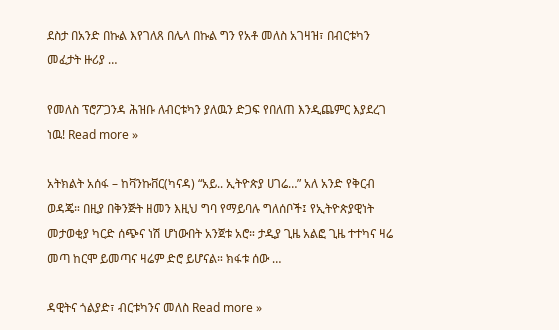ደስታ በአንድ በኩል እየገለጸ በሌላ በኩል ግን የአቶ መለስ አገዛዝ፣ በብርቱካን መፈታት ዙሪያ …

የመለስ ፕሮፖጋንዳ ሕዝቡ ለብርቱካን ያለዉን ድጋፍ የበለጠ እንዲጨምር እያደረገ ነዉ! Read more »

አትክልት አሰፋ – ከቫንኩቨር(ካናዳ) “አይ.. ኢትዮጵያ ሀገሬ…” አለ አንድ የቅርብ ወዳጄ። በዚያ በቅንጅት ዘመን እዚህ ግባ የማይባሉ ግለሰቦች፤ የኢትዮጵያዊነት መታወቂያ ካርድ ሰጭና ነሽ ሆነውበት አንጀቱ አሮ። ታዲያ ጊዜ አልፎ ጊዜ ተተካና ዛሬ መጣ ከርሞ ይመጣና ዛሬም ድሮ ይሆናል። ክፋቱ ሰው …

ዳዊትና ጎልያድ፣ ብርቱካንና መለስ Read more »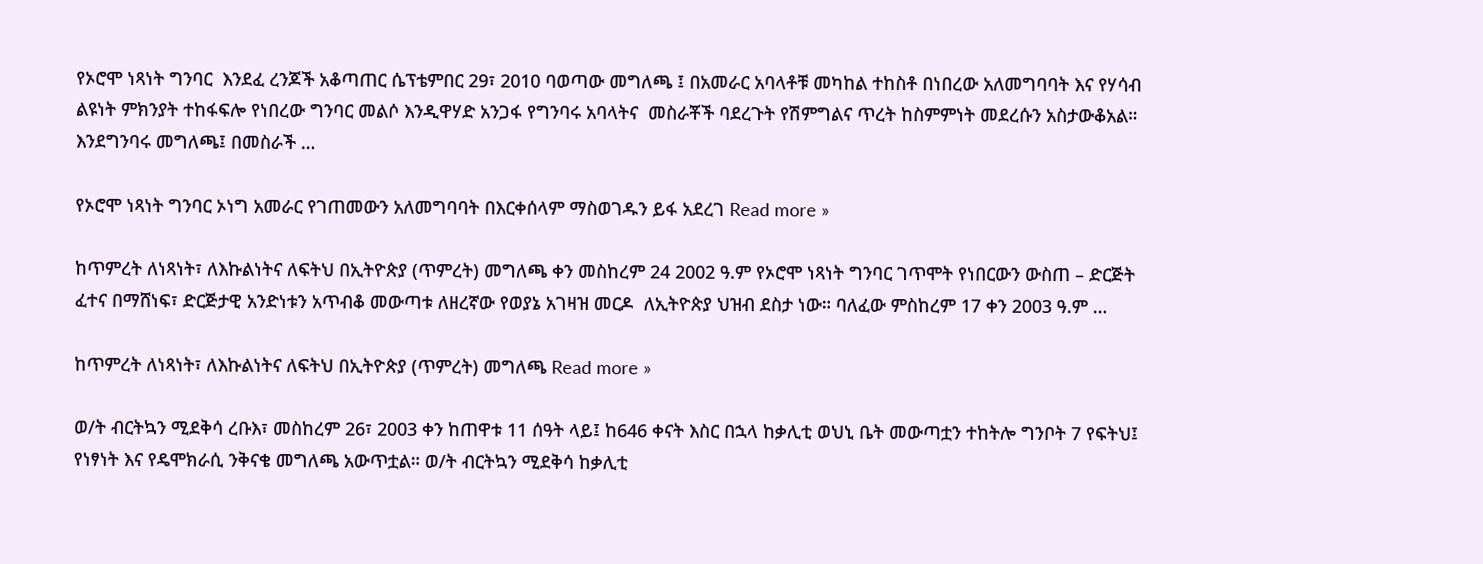የኦሮሞ ነጻነት ግንባር  እንደፈ ረንጆች አቆጣጠር ሴፕቴምበር 29፣ 2010 ባወጣው መግለጫ ፤ በአመራር አባላቶቹ መካከል ተከስቶ በነበረው አለመግባባት እና የሃሳብ ልዩነት ምክንያት ተከፋፍሎ የነበረው ግንባር መልሶ እንዲዋሃድ አንጋፋ የግንባሩ አባላትና  መስራቾች ባደረጉት የሽምግልና ጥረት ከስምምነት መደረሱን አስታውቆአል። እንደግንባሩ መግለጫ፤ በመስራች …

የኦሮሞ ነጻነት ግንባር ኦነግ አመራር የገጠመውን አለመግባባት በእርቀሰላም ማስወገዱን ይፋ አደረገ Read more »

ከጥምረት ለነጻነት፣ ለእኩልነትና ለፍትህ በኢትዮጵያ (ጥምረት) መግለጫ ቀን መስከረም 24 2002 ዓ.ም የኦሮሞ ነጻነት ግንባር ገጥሞት የነበርውን ውስጠ – ድርጅት ፈተና በማሸነፍ፣ ድርጅታዊ አንድነቱን አጥብቆ መውጣቱ ለዘረኛው የወያኔ አገዛዝ መርዶ  ለኢትዮጵያ ህዝብ ደስታ ነው። ባለፈው ምስከረም 17 ቀን 2003 ዓ.ም …

ከጥምረት ለነጻነት፣ ለእኩልነትና ለፍትህ በኢትዮጵያ (ጥምረት) መግለጫ Read more »

ወ/ት ብርትኳን ሚደቅሳ ረቡእ፣ መስከረም 26፣ 2003 ቀን ከጠዋቱ 11 ሰዓት ላይ፤ ከ646 ቀናት እስር በኋላ ከቃሊቲ ወህኒ ቤት መውጣቷን ተከትሎ ግንቦት 7 የፍትህ፤ የነፃነት እና የዴሞክራሲ ንቅናቄ መግለጫ አውጥቷል። ወ/ት ብርትኳን ሚደቅሳ ከቃሊቲ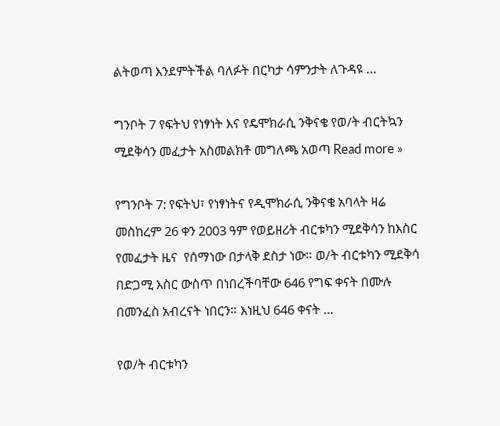ልትወጣ እንደምትችል ባለፉት በርካታ ሳምንታት ለጉዳዩ …

ግንቦት 7 የፍትህ የነፃነት እና የዴሞክራሲ ንቅናቄ የወ/ት ብርትኳን ሚደቅሳን መፈታት አስመልክቶ መግለጫ አወጣ Read more »

የግንቦት 7: የፍትህ፣ የነፃነትና የዲሞክራሲ ንቅናቄ አባላት ዛሬ መስከረም 26 ቀን 2003 ዓም የወይዘሪት ብርቱካን ሚደቅሳን ከእስር የመፈታት ዜና  የሰማነው በታላቅ ደስታ ነው። ወ/ት ብርቱካን ሚደቅሳ በድጋሚ እስር ውስጥ በነበረችባቸው 646 የግፍ ቀናት በሙሉ በመንፈስ አብረናት ነበርን። እነዚህ 646 ቀናት …

የወ/ት ብርቱካን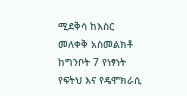ሚደቅሳ ከእስር መለቀቅ አስመልክቶ ከግንቦት 7 የነፃነት የፍትህ እና የዴሞክራሲ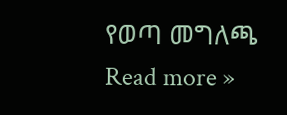የወጣ መግለጫ Read more »